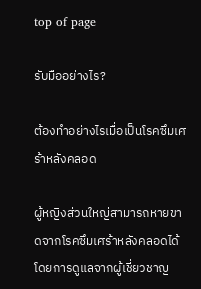top of page

รับมืออย่างไร?

ต้องทำอย่างไรเมื่อเป็นโรคซึมเศร้าหลังคลอด

ผู้หญิงส่วนใหญ่สามารถหายขาดจากโรคซึมเศร้าหลังคลอดได้โดยการดูแลจากผู้เชี่ยวชาญ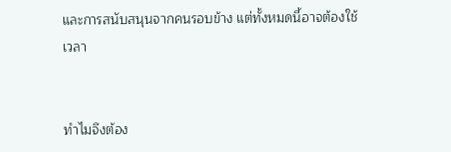และการสนับสนุนจากคนรอบข้าง แต่ทั้งหมดนี้อาจต้องใช้เวลา


ทำไมจึงต้อง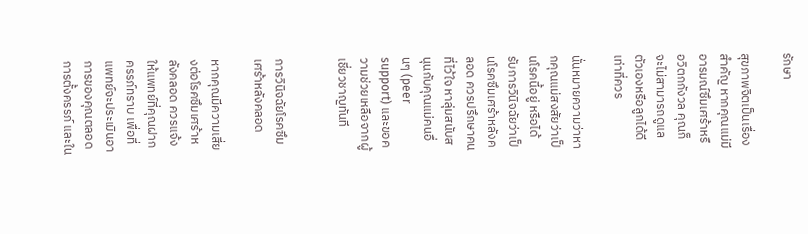รักษา

สุขภาพจิตเป็นเรื่องสำคัญ หากคุณแม่มีอารมณ์ซึมเศร้าหรือวิตกกังวล คุณก็จะไม่สามารถดูแลตัวเองหรือลูกได้ดีเท่าที่ควร

นั่นหมายความว่าหากคุณแม่สงสัยว่าเป็นโรคนี้อยู่ หรือได้รับการวินิจฉัยว่าเป็นโรคซึมเศร้าหลังคลอด ควรปรึกษาคนที่ไว้ใจ หาลุ่มสนับสนุนกับคุณแม่คนอื่นๆ (peer support) และขอความช่วยเหลือจากผู้เชี่ยวชาญทันที


การวินิจฉัยโรคซึมเศร้าหลังคลอด

หากคุณมีความเสี่ยงต่อโรคซึมเศร้าหลังคลอด ควรแจ้งให้แพทย์ที่คุณฝากครรภ์ทราบ เพื่อที่แพทย์จะประเมินอาการของคุณตลอดการตั้งครรภ์ และใน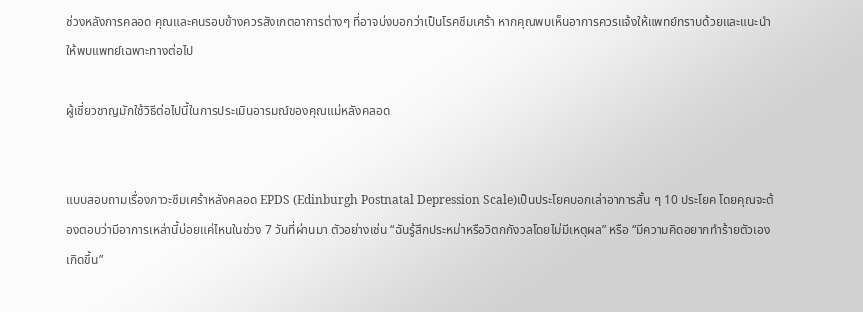ช่วงหลังการคลอด คุณและคนรอบข้างควรสังเกตอาการต่างๆ ที่อาจบ่งบอกว่าเป็นโรคซึมเศร้า หากคุณพบเห็นอาการควรแจ้งให้แพทย์ทราบด้วยและแนะนำให้พบแพทย์เฉพาะทางต่อไป

ผู้เชี่ยวชาญมักใช้วิธีต่อไปนี้ในการประเมินอารมณ์ของคุณแม่หลังคลอด


แบบสอบถามเรื่องภาวะซึมเศร้าหลังคลอด EPDS (Edinburgh Postnatal Depression Scale)เป็นประโยคบอกเล่าอาการสั้น ๆ 10 ประโยค โดยคุณจะต้องตอบว่ามีอาการเหล่านี้บ่อยแค่ไหนในช่วง 7 วันที่ผ่านมา ตัวอย่างเช่น “ฉันรู้สึกประหม่าหรือวิตกกังวลโดยไม่มีเหตุผล” หรือ “มีความคิดอยากทำร้ายตัวเองเกิดขึ้น”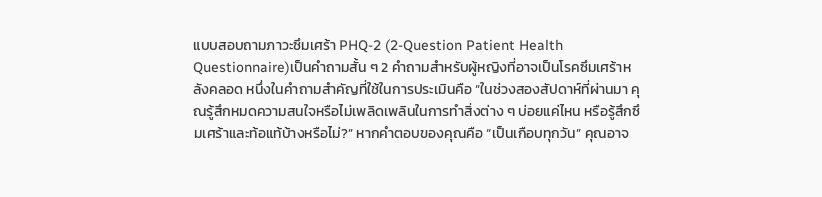แบบสอบถามภาวะซึมเศร้า PHQ-2 (2-Question Patient Health Questionnaire)เป็นคำถามสั้น ๆ 2 คำถามสำหรับผู้หญิงที่อาจเป็นโรคซึมเศร้าหลังคลอด หนึ่งในคำถามสำคัญที่ใช้ในการประเมินคือ “ในช่วงสองสัปดาห์ที่ผ่านมา คุณรู้สึกหมดความสนใจหรือไม่เพลิดเพลินในการทำสิ่งต่าง ๆ บ่อยแค่ไหน หรือรู้สึกซึมเศร้าและท้อแท้บ้างหรือไม่?” หากคำตอบของคุณคือ “เป็นเกือบทุกวัน” คุณอาจ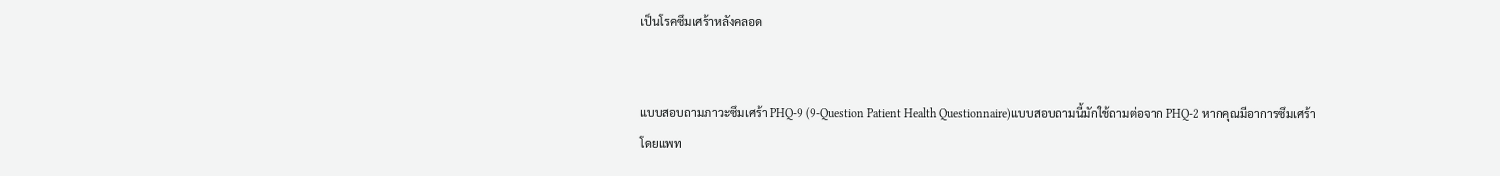เป็นโรคซึมเศร้าหลังคลอด


แบบสอบถามภาวะซึมเศร้า PHQ-9 (9-Question Patient Health Questionnaire)แบบสอบถามนี้มักใช้ถามต่อจาก PHQ-2 หากคุณมีอาการซึมเศร้า โดยแพท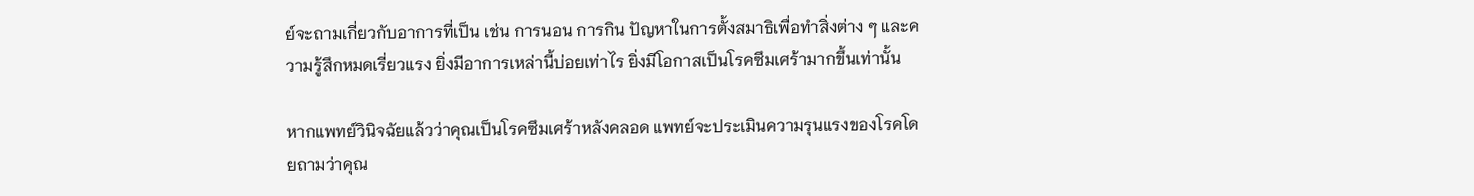ย์จะถามเกี่ยวกับอาการที่เป็น เช่น การนอน การกิน ปัญหาในการตั้งสมาธิเพื่อทำสิ่งต่าง ๆ และความรู้สึกหมดเรี่ยวแรง ยิ่งมีอาการเหล่านี้บ่อยเท่าไร ยิ่งมีโอกาสเป็นโรคซึมเศร้ามากขึ้นเท่านั้น

หากแพทย์วินิจฉัยแล้วว่าคุณเป็นโรคซึมเศร้าหลังคลอด แพทย์จะประเมินความรุนแรงของโรคโดยถามว่าคุณ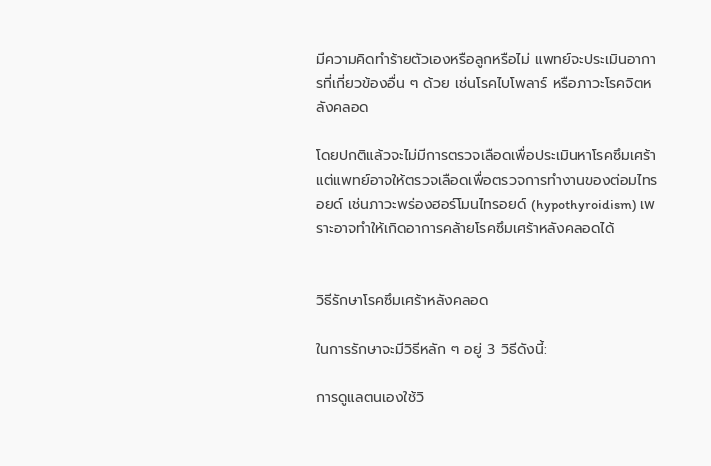มีความคิดทำร้ายตัวเองหรือลูกหรือไม่ แพทย์จะประเมินอาการที่เกี่ยวข้องอื่น ๆ ด้วย เช่นโรคไบโพลาร์ หรือภาวะโรคจิตหลังคลอด

โดยปกติแล้วจะไม่มีการตรวจเลือดเพื่อประเมินหาโรคซึมเศร้า แต่แพทย์อาจให้ตรวจเลือดเพื่อตรวจการทำงานของต่อมไทรอยด์ เช่นภาวะพร่องฮอร์โมนไทรอยด์ (hypothyroidism) เพราะอาจทำให้เกิดอาการคล้ายโรคซึมเศร้าหลังคลอดได้


วิธีรักษาโรคซึมเศร้าหลังคลอด

ในการรักษาจะมีวิธีหลัก ๆ อยู่ 3 วิธีดังนี้:

การดูแลตนเองใช้วิ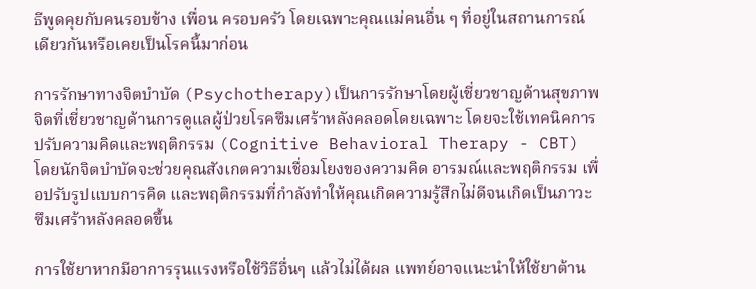ธีพูดคุยกับคนรอบข้าง เพื่อน ครอบครัว โดยเฉพาะคุณแม่คนอื่น ๆ ที่อยู่ในสถานการณ์เดียวกันหรือเคยเป็นโรคนี้มาก่อน

การรักษาทางจิตบำบัด (Psychotherapy)เป็นการรักษาโดยผู้เชี่ยวชาญด้านสุขภาพจิตที่เชี่ยวชาญด้านการดูแลผู้ป่วยโรคซึมเศร้าหลังคลอดโดยเฉพาะ โดยจะใช้เทคนิคการปรับความคิดและพฤติกรรม (Cognitive Behavioral Therapy - CBT) โดยนักจิตบำบัดจะช่วยคุณสังเกตความเชื่อมโยงของความคิด อารมณ์และพฤติกรรม เพื่อปรับรูปแบบการคิด และพฤติกรรมที่กำลังทำให้คุณเกิดความรู้สึกไม่ดีจนเกิดเป็นภาวะซึมเศร้าหลังคลอดขึ้น

การใช้ยาหากมีอาการรุนแรงหรือใช้วิธีอื่นๆ แล้วไม่ได้ผล แพทย์อาจแนะนำให้ใช้ยาต้าน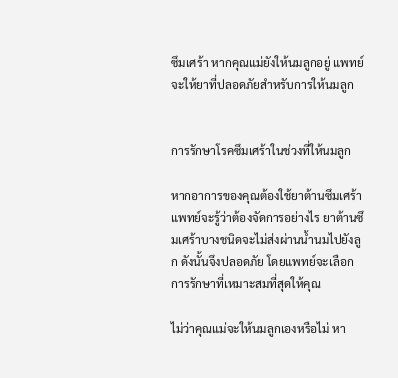ซึมเศร้า หากคุณแม่ยังให้นมลูกอยู่ แพทย์จะให้ยาที่ปลอดภัยสำหรับการให้นมลูก


การรักษาโรคซึมเศร้าในช่วงที่ให้นมลูก

หากอาการของคุณต้องใช้ยาต้านซึมเศร้า แพทย์จะรู้ว่าต้องจัดการอย่างไร ยาต้านซึมเศร้าบางชนิดจะไม่ส่งผ่านน้ำนมไปยังลูก ดังนั้นจึงปลอดภัย โดยแพทย์จะเลือกการรักษาที่เหมาะสมที่สุดให้คุณ

ไม่ว่าคุณแม่จะให้นมลูกเองหรือไม่ หา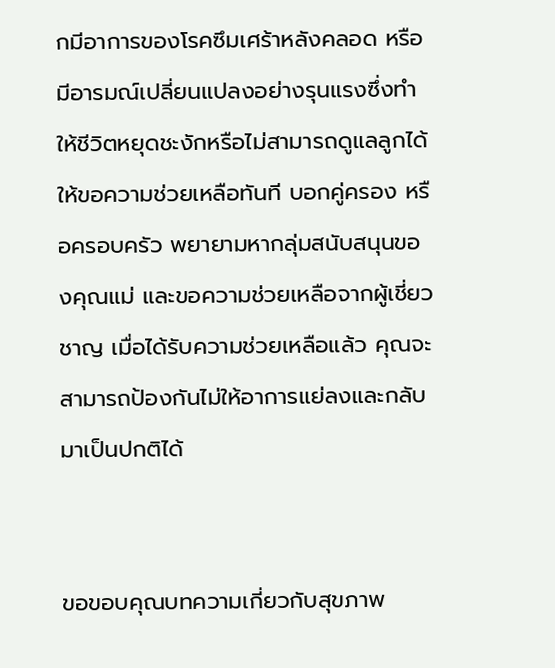กมีอาการของโรคซึมเศร้าหลังคลอด หรือมีอารมณ์เปลี่ยนแปลงอย่างรุนแรงซึ่งทำให้ชีวิตหยุดชะงักหรือไม่สามารถดูแลลูกได้ ให้ขอความช่วยเหลือทันที บอกคู่ครอง หรือครอบครัว พยายามหากลุ่มสนับสนุนของคุณแม่ และขอความช่วยเหลือจากผู้เชี่ยวชาญ เมื่อได้รับความช่วยเหลือแล้ว คุณจะสามารถป้องกันไม่ให้อาการแย่ลงและกลับมาเป็นปกติได้


ขอขอบคุณบทความเกี่ยวกับสุขภาพ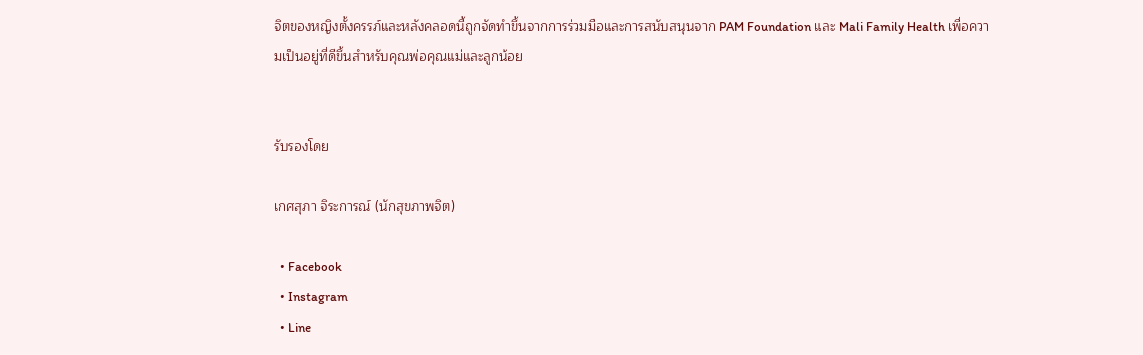จิตของหญิงตั้งครรภ์และหลังคลอดนี้ถูกจัดทำขึ้นจากการร่วมมือและการสนับสนุนจาก PAM Foundation และ Mali Family Health เพื่อความเป็นอยู่ที่ดีขึ้นสำหรับคุณพ่อคุณแม่และลูกน้อย


รับรองโดย

เกศสุภา จิระการณ์ (นักสุขภาพจิต)

  • Facebook
  • Instagram
  • Line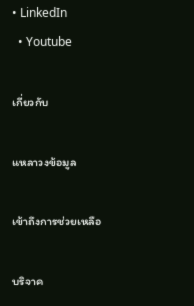• LinkedIn
  • Youtube

เกี่ยวกับ

แหลาวงข้อมูล

เข้าถึงการช่วยเหลือ

บริจาค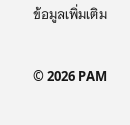ข้อมูลเพิ่มเติม

© 2026 PAM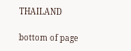THAILAND

bottom of page